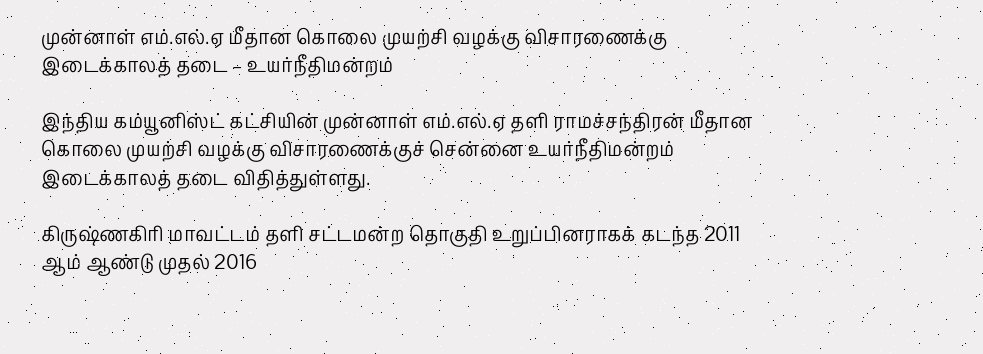முன்னாள் எம்.எல்.ஏ மீதான கொலை முயற்சி வழக்கு விசாரணைக்கு இடைக்காலத் தடை – உயர்நீதிமன்றம்

இந்திய கம்யூனிஸ்ட் கட்சியின் முன்னாள் எம்.எல்.ஏ தளி ராமச்சந்திரன் மீதான கொலை முயற்சி வழக்கு விசாரணைக்குச் சென்னை உயர்நீதிமன்றம் இடைக்காலத் தடை விதித்துள்ளது.

கிருஷ்ணகிரி மாவட்டம் தளி சட்டமன்ற தொகுதி உறுப்பினராகக் கடந்த 2011 ஆம் ஆண்டு முதல் 2016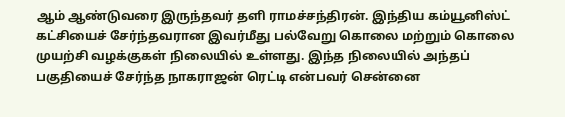ஆம் ஆண்டுவரை இருந்தவர் தளி ராமச்சந்திரன். இந்திய கம்யூனிஸ்ட் கட்சியைச் சேர்ந்தவரான இவர்மீது பல்வேறு கொலை மற்றும் கொலை முயற்சி வழக்குகள் நிலையில் உள்ளது. இந்த நிலையில் அந்தப் பகுதியைச் சேர்ந்த நாகராஜன் ரெட்டி என்பவர் சென்னை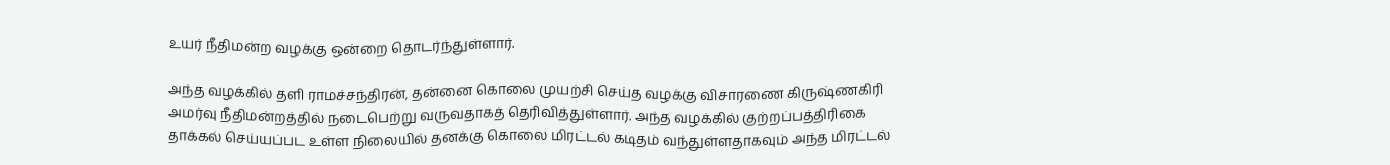உயர் நீதிமன்ற வழக்கு ஒன்றை தொடர்ந்துள்ளார்.

அந்த வழக்கில் தளி ராமச்சந்திரன், தன்னை கொலை முயற்சி செய்த வழக்கு விசாரணை கிருஷ்ணகிரி அமர்வு நீதிமன்றத்தில் நடைபெற்று வருவதாகத் தெரிவித்துள்ளார். அந்த வழக்கில் குற்றப்பத்திரிகை தாக்கல் செய்யப்பட உள்ள நிலையில் தனக்கு கொலை மிரட்டல் கடிதம் வந்துள்ளதாகவும் அந்த மிரட்டல்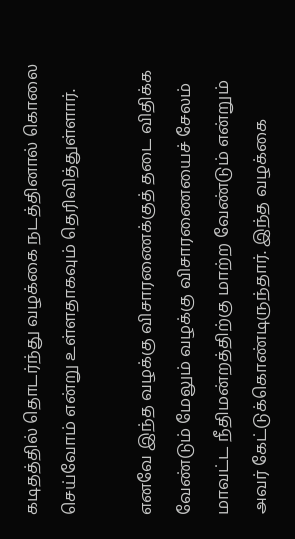கடிதத்தில் தொடர்ந்து வழக்கை நடத்தினால் கொலை செய்வோம் என்று உள்ளதாகவும் தெரிவித்துள்ளார்.

எனவே இந்த வழக்கு விசாரணைக்குத் தடை விதிக்க வேண்டும் மேலும் வழக்கு விசாரணையைச் சேலம் மாவட்ட நீதிமன்றத்திற்கு மாற்ற வேண்டும் என்றும் அவர் கேட்டுக்கொண்டிருந்தார். இந்த வழக்கை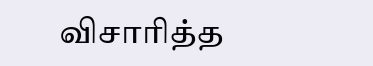விசாரித்த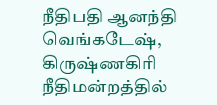நீதிபதி ஆனந்தி வெங்கடேஷ், கிருஷ்ணகிரி நீதிமன்றத்தில்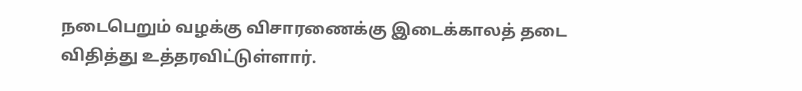நடைபெறும் வழக்கு விசாரணைக்கு இடைக்காலத் தடை விதித்து உத்தரவிட்டுள்ளார்.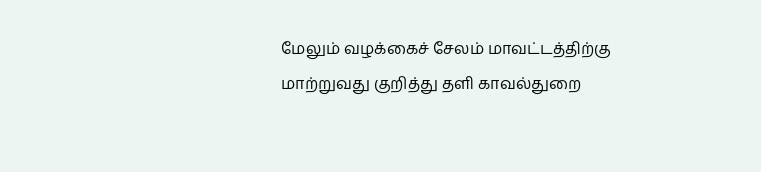மேலும் வழக்கைச் சேலம் மாவட்டத்திற்கு மாற்றுவது குறித்து தளி காவல்துறை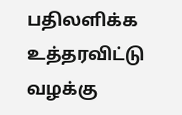பதிலளிக்க உத்தரவிட்டு வழக்கு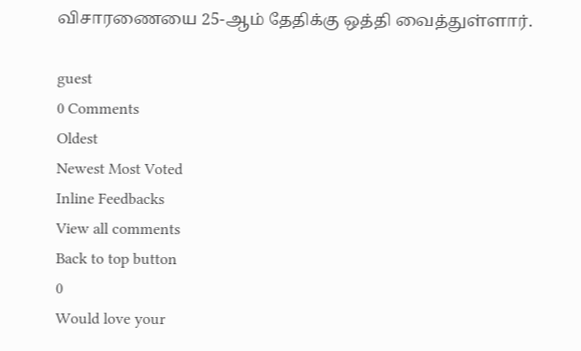விசாரணையை 25-ஆம் தேதிக்கு ஒத்தி வைத்துள்ளார்.

guest
0 Comments
Oldest
Newest Most Voted
Inline Feedbacks
View all comments
Back to top button
0
Would love your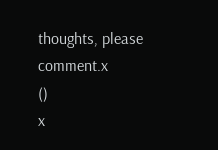thoughts, please comment.x
()
x